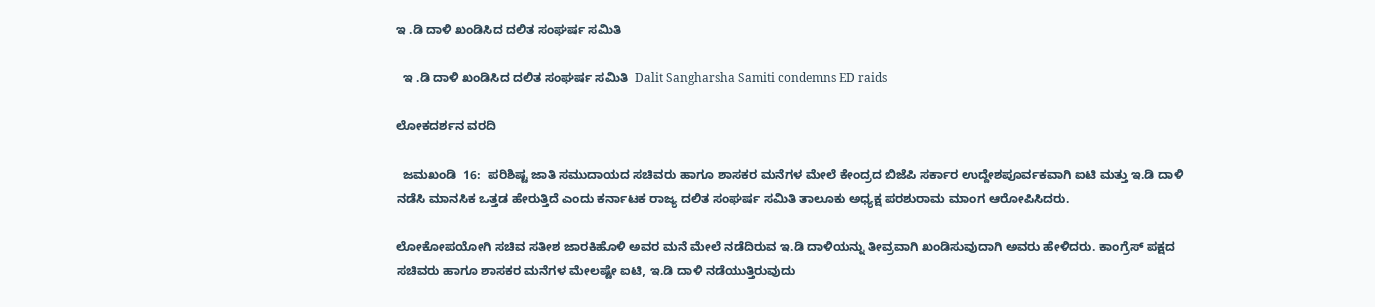ಇ .ಡಿ ದಾಳಿ ಖಂಡಿಸಿದ ದಲಿತ ಸಂಘರ್ಷ ಸಮಿತಿ

  ಇ .ಡಿ ದಾಳಿ ಖಂಡಿಸಿದ ದಲಿತ ಸಂಘರ್ಷ ಸಮಿತಿ  Dalit Sangharsha Samiti condemns ED raids

ಲೋಕದರ್ಶನ ವರದಿ

  ಜಮಖಂಡಿ  16:  ಪರಿಶಿಷ್ಟ ಜಾತಿ ಸಮುದಾಯದ ಸಚಿವರು ಹಾಗೂ ಶಾಸಕರ ಮನೆಗಳ ಮೇಲೆ ಕೇಂದ್ರದ ಬಿಜೆಪಿ ಸರ್ಕಾರ ಉದ್ದೇಶಪೂರ್ವಕವಾಗಿ ಐಟಿ ಮತ್ತು ಇ.ಡಿ ದಾಳಿ ನಡೆಸಿ ಮಾನಸಿಕ ಒತ್ತಡ ಹೇರುತ್ತಿದೆ ಎಂದು ಕರ್ನಾಟಕ ರಾಜ್ಯ ದಲಿತ ಸಂಘರ್ಷ ಸಮಿತಿ ತಾಲೂಕು ಅಧ್ಯಕ್ಷ ಪರಶುರಾಮ ಮಾಂಗ ಆರೋಪಿಸಿದರು.

ಲೋಕೋಪಯೋಗಿ ಸಚಿವ ಸತೀಶ ಜಾರಕಿಹೊಳಿ ಅವರ ಮನೆ ಮೇಲೆ ನಡೆದಿರುವ ಇ.ಡಿ ದಾಳಿಯನ್ನು ತೀವ್ರವಾಗಿ ಖಂಡಿಸುವುದಾಗಿ ಅವರು ಹೇಳಿದರು. ಕಾಂಗ್ರೆಸ್ ಪಕ್ಷದ ಸಚಿವರು ಹಾಗೂ ಶಾಸಕರ ಮನೆಗಳ ಮೇಲಷ್ಟೇ ಐಟಿ, ಇ.ಡಿ ದಾಳಿ ನಡೆಯುತ್ತಿರುವುದು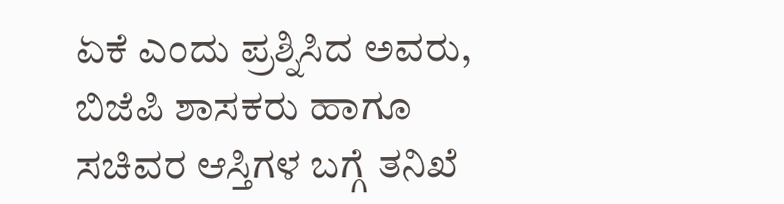ಏಕೆ ಎಂದು ಪ್ರಶ್ನಿಸಿದ ಅವರು, ಬಿಜೆಪಿ ಶಾಸಕರು ಹಾಗೂ ಸಚಿವರ ಆಸ್ತಿಗಳ ಬಗ್ಗೆ ತನಿಖೆ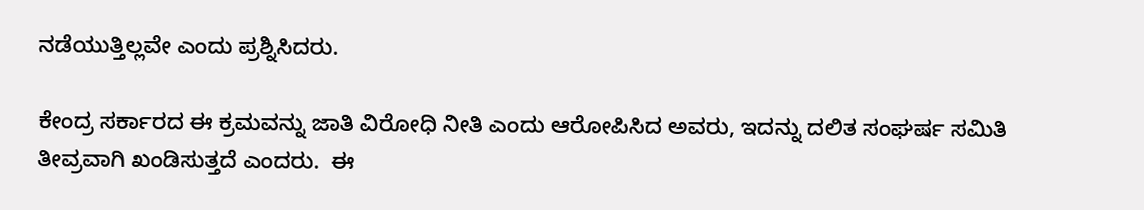ನಡೆಯುತ್ತಿಲ್ಲವೇ ಎಂದು ಪ್ರಶ್ನಿಸಿದರು.

ಕೇಂದ್ರ ಸರ್ಕಾರದ ಈ ಕ್ರಮವನ್ನು ಜಾತಿ ವಿರೋಧಿ ನೀತಿ ಎಂದು ಆರೋಪಿಸಿದ ಅವರು, ಇದನ್ನು ದಲಿತ ಸಂಘರ್ಷ ಸಮಿತಿ ತೀವ್ರವಾಗಿ ಖಂಡಿಸುತ್ತದೆ ಎಂದರು.  ಈ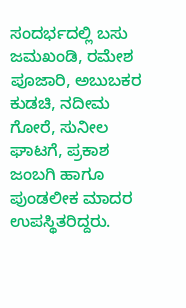ಸಂದರ್ಭದಲ್ಲಿ ಬಸು ಜಮಖಂಡಿ, ರಮೇಶ ಪೂಜಾರಿ, ಅಬುಬಕರ ಕುಡಚಿ, ನದೀಮ ಗೋರೆ, ಸುನೀಲ ಘಾಟಗೆ, ಪ್ರಕಾಶ ಜಂಬಗಿ ಹಾಗೂ ಪುಂಡಲೀಕ ಮಾದರ ಉಪಸ್ಥಿತರಿದ್ದರು.